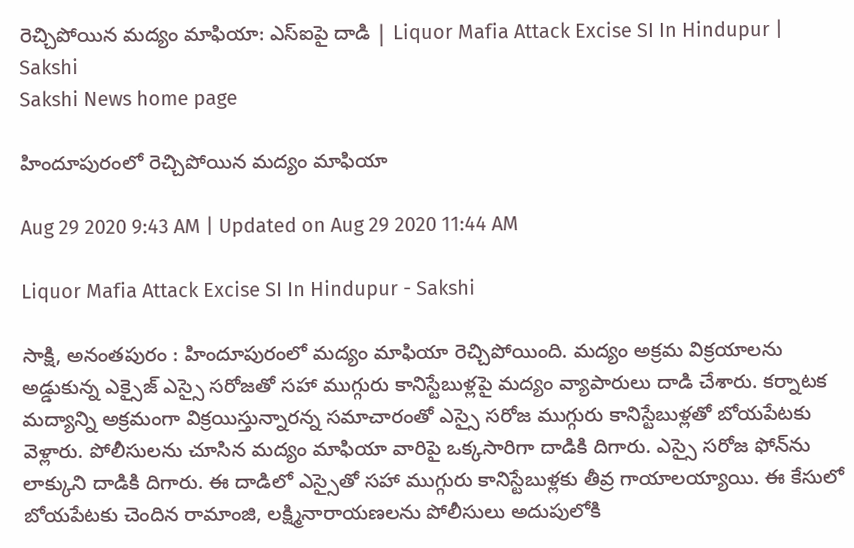రెచ్చిపోయిన మద్యం మాఫియా: ఎస్‌ఐపై దాడి | Liquor Mafia Attack Excise SI In Hindupur | Sakshi
Sakshi News home page

హిందూపురంలో రెచ్చిపోయిన మద్యం మాఫియా

Aug 29 2020 9:43 AM | Updated on Aug 29 2020 11:44 AM

Liquor Mafia Attack Excise SI In Hindupur - Sakshi

సాక్షి, అనంతపురం : హిందూపురంలో మద్యం మాఫియా రెచ్చిపోయింది. మద్యం అక్రమ విక్రయాలను అడ్డుకున్న ఎక్సైజ్‌ ఎస్సై సరోజతో సహా ముగ్గురు కానిస్టేబుళ్లపై మద్యం వ్యాపారులు దాడి చేశారు. కర్నాటక మద్యాన్ని అక్రమంగా విక్రయిస్తున్నారన్న సమాచారంతో ఎస్సై సరోజ ముగ్గురు కానిస్టేబుళ్లతో బోయపేటకు వెళ్లారు. పోలీసులను చూసిన మద్యం మాఫియా వారిపై ఒక్కసారిగా దాడికి దిగారు. ఎస్సై సరోజ ఫోన్‌ను లాక్కుని దాడికి దిగారు. ఈ దాడిలో ఎస్సైతో సహా ముగ్గురు కానిస్టేబుళ్లకు తీవ్ర గాయాలయ్యాయి. ఈ కేసులో బోయపేటకు చెందిన రామాంజి, లక్ష్మినారాయణలను పోలీసులు అదుపులోకి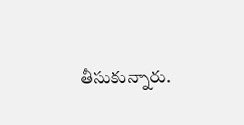తీసుకున్నారు.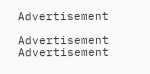Advertisement

Advertisement
Advertisement